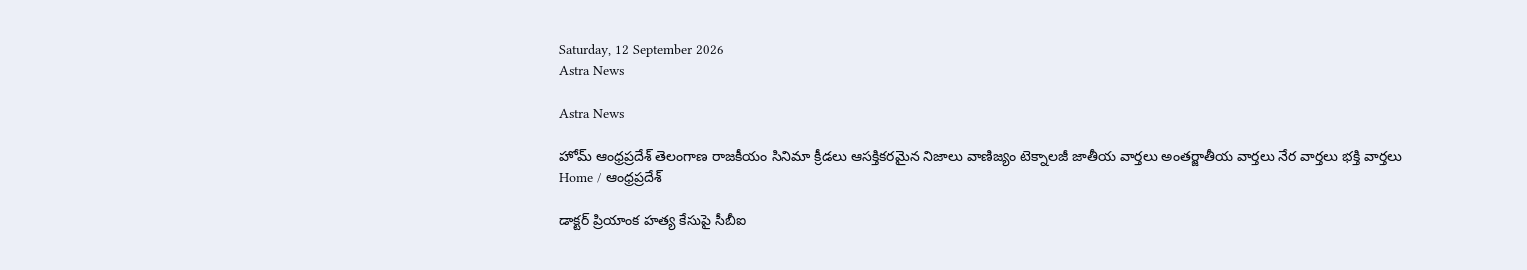Saturday, 12 September 2026
Astra News

Astra News

హోమ్ ఆంధ్రప్రదేశ్ తెలంగాణ రాజకీయం సినిమా క్రీడలు ఆసక్తికరమైన నిజాలు వాణిజ్యం టెక్నాలజీ జాతీయ వార్తలు అంతర్జాతీయ వార్తలు నేర వార్తలు భక్తి వార్తలు
Home / ఆంధ్రప్రదేశ్

డాక్టర్ ప్రియాంక హత్య కేసుపై సీబీఐ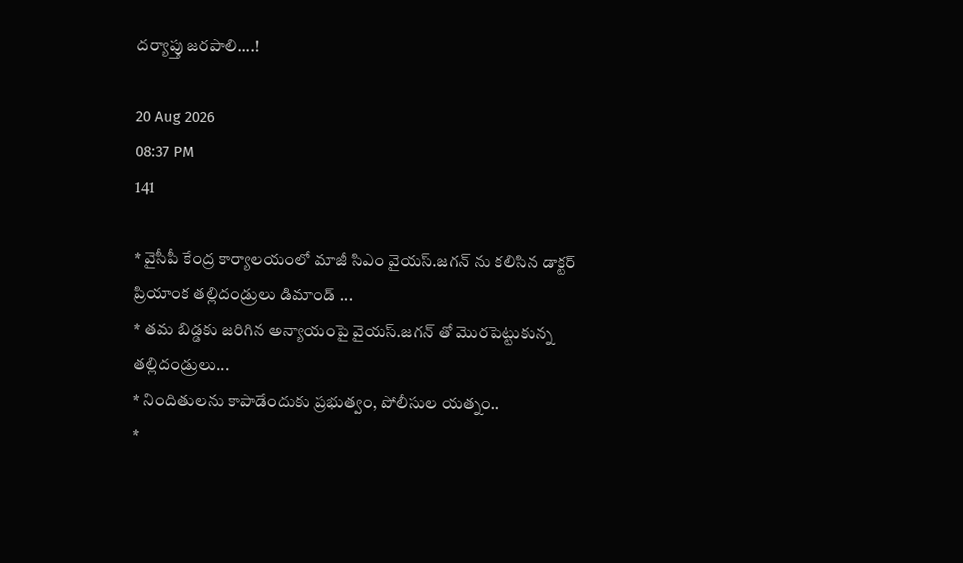దర్యాప్తు జరపాలి....!

20 Aug 2026
08:37 PM
141

* వైసీపీ కేంద్ర కార్యాలయంలో మాజీ సిఎం వైయస్.జగన్ ను కలిసిన డాక్టర్ ప్రియాంక తల్లిదండ్రులు డిమాండ్ ...
* తమ బిడ్డకు జరిగిన అన్యాయంపై వైయస్.జగన్ తో మొరపెట్టుకున్న  తల్లిదండ్రులు...
* నిందితులను కాపాడేందుకు ప్రభుత్వం, పోలీసుల యత్నం..
*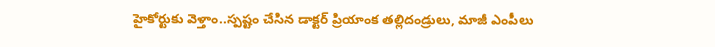హైకోర్టుకు వెళ్తాం..స్పష్టం చేసిన డాక్టర్ ప్రియాంక తల్లిదండ్రులు, మాజీ ఎంపీలు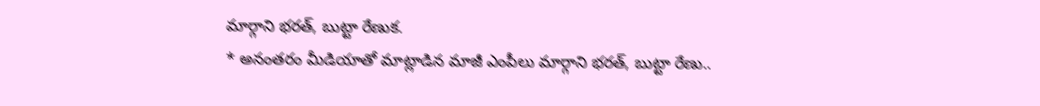మార్గాని భరత్, బుట్టా రేణుక.
* అనంతరం మీడియాతో మాట్లాడిన మాజీ ఎంపీలు మార్గాని భరత్, బుట్టా రేణు..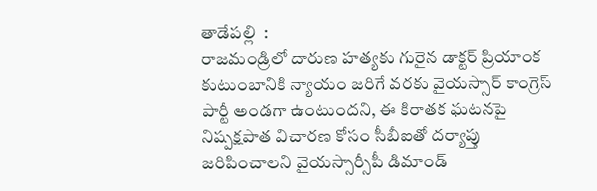తాడేపల్లి  :
రాజమండ్రిలో దారుణ హత్యకు గురైన డాక్టర్ ప్రియాంక కుటుంబానికి న్యాయం జరిగే వరకు వైయస్సార్ కాంగ్రెస్ పార్టీ అండగా ఉంటుందని, ఈ కిరాతక ఘటనపై నిష్పక్షపాత విచారణ కోసం సీబీఐతో దర్యాప్తు జరిపించాలని వైయస్సార్సీపీ డిమాండ్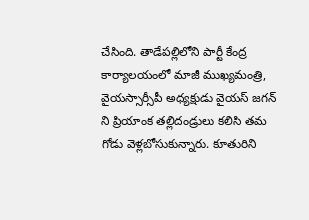చేసింది. తాడేపల్లిలోని పార్టీ కేంద్ర కార్యాలయంలో మాజీ ముఖ్యమంత్రి, వైయస్సార్సీపీ అధ్యక్షుడు వైయస్ జగన్ ని ప్రియాంక తల్లిదండ్రులు కలిసి తమ గోడు వెళ్లబోసుకున్నారు. కూతురిని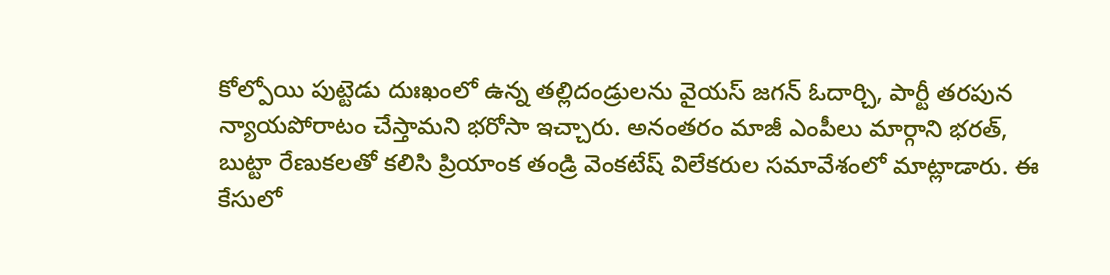కోల్పోయి పుట్టెడు దుఃఖంలో ఉన్న తల్లిదండ్రులను వైయస్ జగన్ ఓదార్చి, పార్టీ తరపున న్యాయపోరాటం చేస్తామని భరోసా ఇచ్చారు. అనంతరం మాజీ ఎంపీలు మార్గాని భరత్, బుట్టా రేణుకలతో కలిసి ప్రియాంక తండ్రి వెంకటేష్ విలేకరుల సమావేశంలో మాట్లాడారు. ఈ కేసులో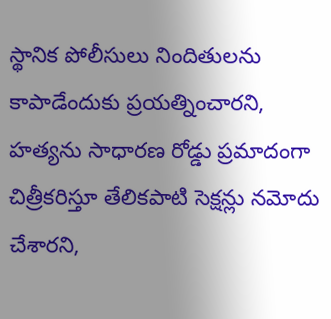స్థానిక పోలీసులు నిందితులను కాపాడేందుకు ప్రయత్నించారని, హత్యను సాధారణ రోడ్డు ప్రమాదంగా చిత్రీకరిస్తూ తేలికపాటి సెక్షన్లు నమోదు చేశారని,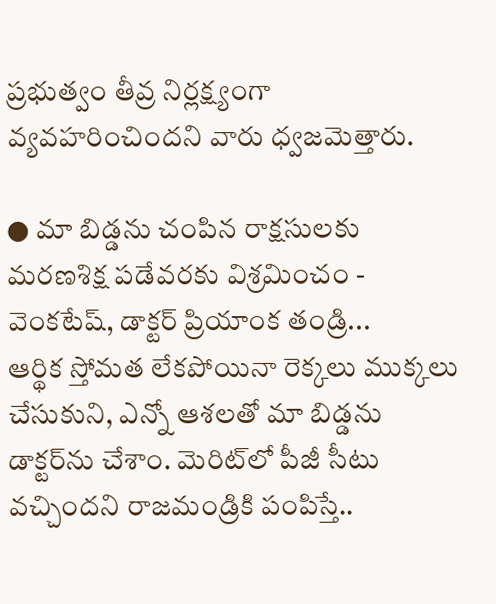ప్రభుత్వం తీవ్ర నిర్లక్ష్యంగా వ్యవహరించిందని వారు ధ్వజమెత్తారు.

● మా బిడ్డను చంపిన రాక్షసులకు మరణశిక్ష పడేవరకు విశ్రమించం - వెంకటేష్, డాక్టర్ ప్రియాంక తండ్రి...
ఆర్థిక స్తోమత లేకపోయినా రెక్కలు ముక్కలు చేసుకుని, ఎన్నో ఆశలతో మా బిడ్డను డాక్టర్‌ను చేశాం. మెరిట్‌లో పీజీ సీటు వచ్చిందని రాజమండ్రికి పంపిస్తే..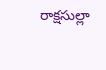రాక్షసుల్లా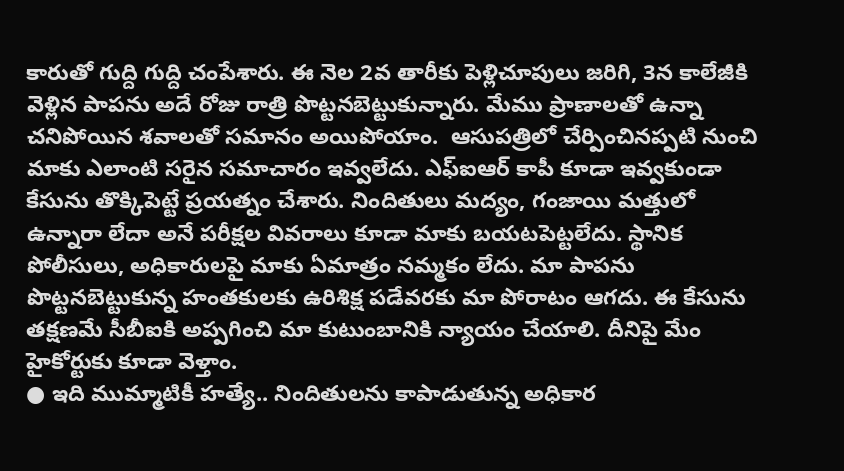కారుతో గుద్ది గుద్ది చంపేశారు. ఈ నెల 2వ తారీకు పెళ్లిచూపులు జరిగి, 3న కాలేజీకి వెళ్లిన పాపను అదే రోజు రాత్రి పొట్టనబెట్టుకున్నారు. మేము ప్రాణాలతో ఉన్నా చనిపోయిన శవాలతో సమానం అయిపోయాం.  ఆసుపత్రిలో చేర్పించినప్పటి నుంచి మాకు ఎలాంటి సరైన సమాచారం ఇవ్వలేదు. ఎఫ్‌ఐఆర్ కాపీ కూడా ఇవ్వకుండా కేసును తొక్కిపెట్టే ప్రయత్నం చేశారు. నిందితులు మద్యం, గంజాయి మత్తులో ఉన్నారా లేదా అనే పరీక్షల వివరాలు కూడా మాకు బయటపెట్టలేదు. స్థానిక పోలీసులు, అధికారులపై మాకు ఏమాత్రం నమ్మకం లేదు. మా పాపను పొట్టనబెట్టుకున్న హంతకులకు ఉరిశిక్ష పడేవరకు మా పోరాటం ఆగదు. ఈ కేసును తక్షణమే సీబీఐకి అప్పగించి మా కుటుంబానికి న్యాయం చేయాలి. దీనిపై మేం హైకోర్టుకు కూడా వెళ్తాం.
● ఇది ముమ్మాటికీ హత్యే.. నిందితులను కాపాడుతున్న అధికార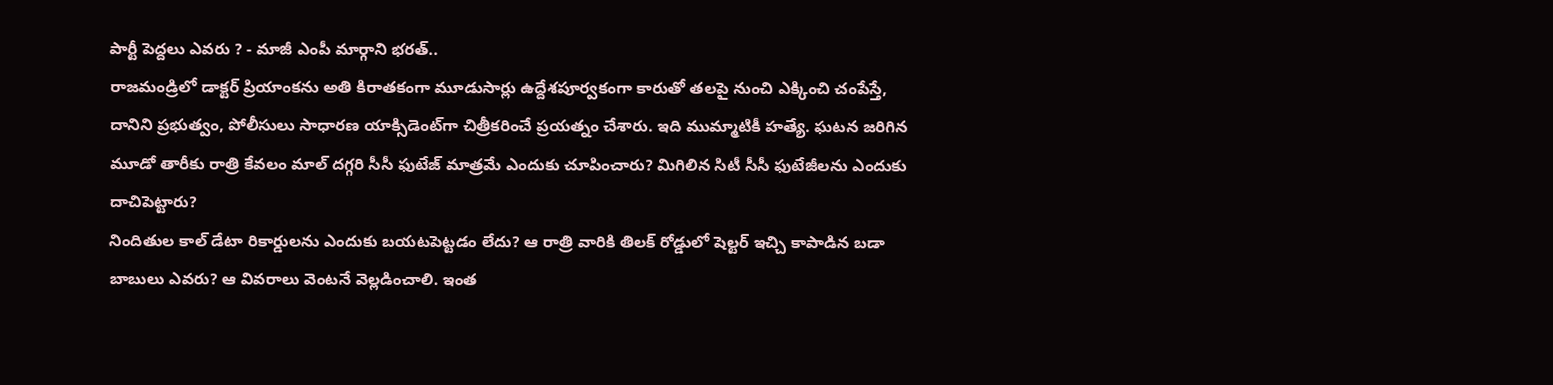పార్టీ పెద్దలు ఎవరు ? - మాజీ ఎంపీ మార్గాని భరత్..
రాజమండ్రిలో డాక్టర్ ప్రియాంకను అతి కిరాతకంగా మూడుసార్లు ఉద్దేశపూర్వకంగా కారుతో తలపై నుంచి ఎక్కించి చంపేస్తే, దానిని ప్రభుత్వం, పోలీసులు సాధారణ యాక్సిడెంట్‌గా చిత్రీకరించే ప్రయత్నం చేశారు. ఇది ముమ్మాటికీ హత్యే. ఘటన జరిగిన మూడో తారీకు రాత్రి కేవలం మాల్ దగ్గరి సీసీ ఫుటేజ్ మాత్రమే ఎందుకు చూపించారు? మిగిలిన సిటీ సీసీ ఫుటేజీలను ఎందుకు దాచిపెట్టారు?
నిందితుల కాల్ డేటా రికార్డులను ఎందుకు బయటపెట్టడం లేదు? ఆ రాత్రి వారికి తిలక్ రోడ్డులో షెల్టర్ ఇచ్చి కాపాడిన బడా బాబులు ఎవరు? ఆ వివరాలు వెంటనే వెల్లడించాలి. ఇంత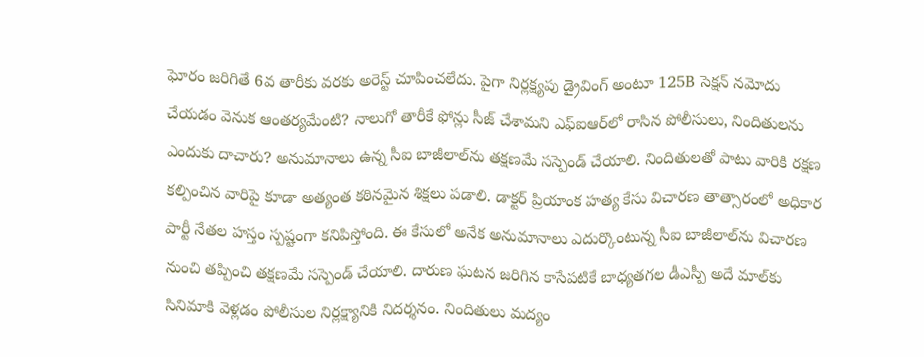ఘోరం జరిగితే 6వ తారీకు వరకు అరెస్ట్ చూపించలేదు. పైగా నిర్లక్ష్యపు డ్రైవింగ్ అంటూ 125B సెక్షన్ నమోదు చేయడం వెనుక ఆంతర్యమేంటి? నాలుగో తారీకే ఫోన్లు సీజ్ చేశామని ఎఫ్‌ఐఆర్‌లో రాసిన పోలీసులు, నిందితులను ఎందుకు దాచారు? అనుమానాలు ఉన్న సీఐ బాజీలాల్‌ను తక్షణమే సస్పెండ్ చేయాలి. నిందితులతో పాటు వారికి రక్షణ కల్పించిన వారిపై కూడా అత్యంత కఠినమైన శిక్షలు పడాలి. డాక్టర్ ప్రియాంక హత్య కేసు విచారణ తాత్సారంలో అధికార పార్టీ నేతల హస్తం స్పష్టంగా కనిపిస్తోంది. ఈ కేసులో అనేక అనుమానాలు ఎదుర్కొంటున్న సీఐ బాజీలాల్‌ను విచారణ నుంచి తప్పించి తక్షణమే సస్పెండ్ చేయాలి. దారుణ ఘటన జరిగిన కాసేపటికే బాధ్యతగల డీఎస్పీ అదే మాల్‌కు సినిమాకి వెళ్లడం పోలీసుల నిర్లక్ష్యానికి నిదర్శనం. నిందితులు మద్యం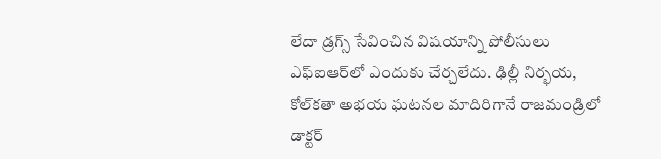లేదా డ్రగ్స్ సేవించిన విషయాన్ని పోలీసులు ఎఫ్‌ఐఆర్‌లో ఎందుకు చేర్చలేదు. ఢిల్లీ నిర్భయ, కోల్‌కతా అభయ ఘటనల మాదిరిగానే రాజమండ్రిలో డాక్టర్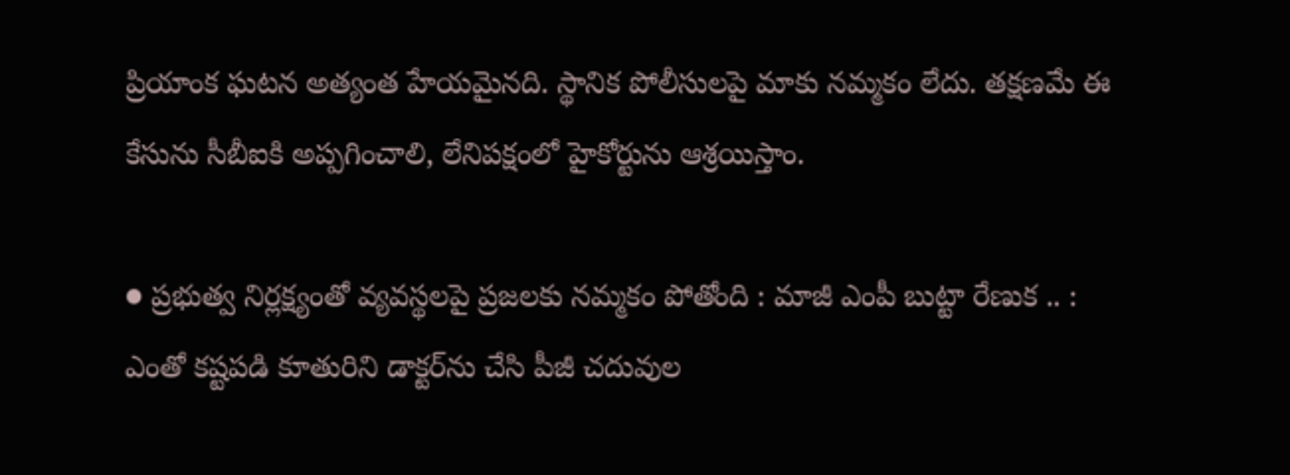ప్రియాంక ఘటన అత్యంత హేయమైనది. స్థానిక పోలీసులపై మాకు నమ్మకం లేదు. తక్షణమే ఈ కేసును సీబీఐకి అప్పగించాలి, లేనిపక్షంలో హైకోర్టును ఆశ్రయిస్తాం.

● ప్రభుత్వ నిర్లక్ష్యంతో వ్యవస్థలపై ప్రజలకు నమ్మకం పోతోంది : మాజీ ఎంపీ బుట్టా రేణుక .. :  ఎంతో కష్టపడి కూతురిని డాక్టర్‌ను చేసి పీజీ చదువుల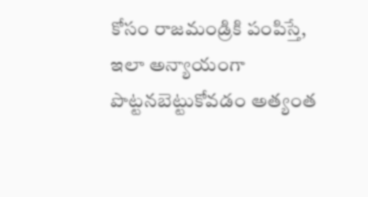కోసం రాజమండ్రికి పంపిస్తే, ఇలా అన్యాయంగా పొట్టనబెట్టుకోవడం అత్యంత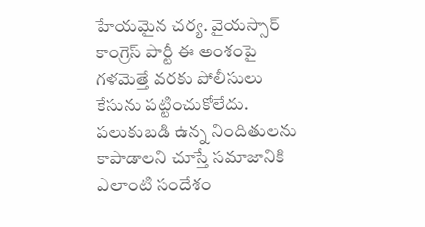హేయమైన చర్య. వైయస్సార్ కాంగ్రెస్ పార్టీ ఈ అంశంపై గళమెత్తే వరకు పోలీసులు కేసును పట్టించుకోలేదు. పలుకుబడి ఉన్న నిందితులను కాపాడాలని చూస్తే సమాజానికి ఎలాంటి సందేశం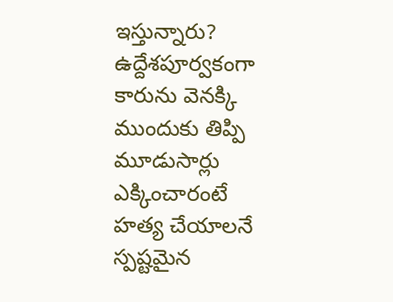ఇస్తున్నారు?  ఉద్దేశపూర్వకంగా కారును వెనక్కి ముందుకు తిప్పి మూడుసార్లు ఎక్కించారంటే హత్య చేయాలనే స్పష్టమైన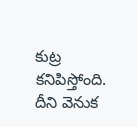కుట్ర కనిపిస్తోంది. దీని వెనుక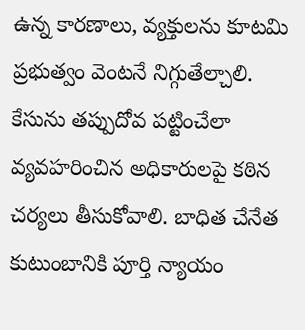ఉన్న కారణాలు, వ్యక్తులను కూటమి ప్రభుత్వం వెంటనే నిగ్గుతేల్చాలి.  కేసును తప్పుదోవ పట్టించేలా వ్యవహరించిన అధికారులపై కఠిన చర్యలు తీసుకోవాలి. బాధిత చేనేత కుటుంబానికి పూర్తి న్యాయం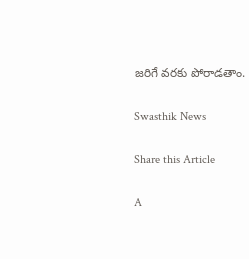జరిగే వరకు పోరాడతాం.

Swasthik News

Share this Article

A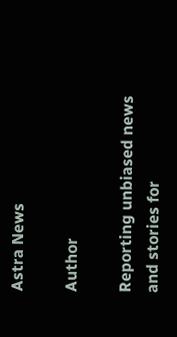Astra News

Author

Reporting unbiased news and stories for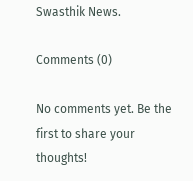Swasthik News.

Comments (0)

No comments yet. Be the first to share your thoughts!